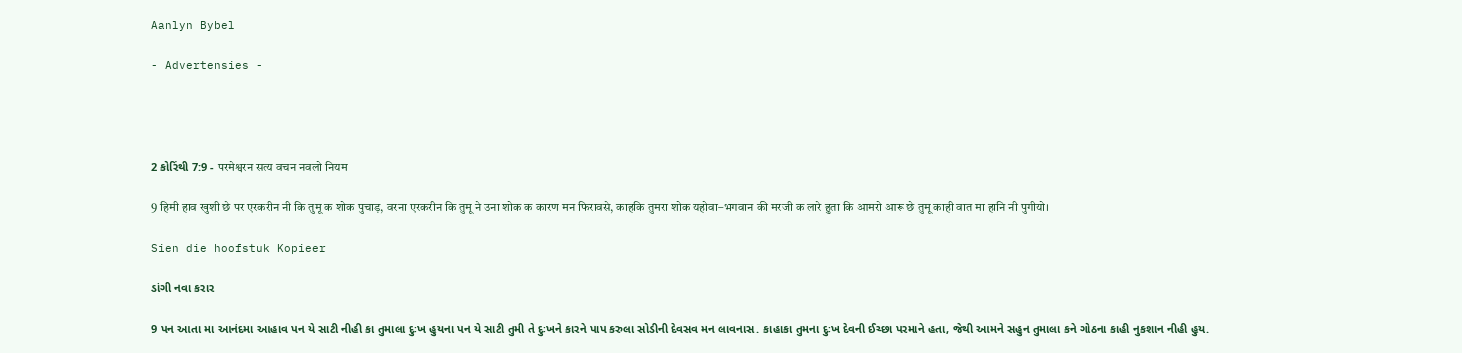Aanlyn Bybel

- Advertensies -




2 કોરિંથી 7:9 - परमेश्वरन सत्य वचन नवलो नियम

9 हिमी हाव खुशी छे पर एरकरीन नी कि तुमू क शोक पुचाड़, वरना एरकरीन कि तुमू ने उना शोक क कारण मन फिरावसे, काहकि तुमरा शोक यहोवा–भगवान की मरजी क लारे हुता कि आमरो आरू छे तुमू काही वात मा हानि नी पुगीयो।

Sien die hoofstuk Kopieer

ડાંગી નવા કરાર

9 પન આતા મા આનંદમા આહાવ પન યે સાટી નીહી કા તુમાલા દુઃખ હુયના પન યે સાટી તુમી તે દુઃખને કારને પાપ કરુલા સોડીની દેવસવ મન લાવનાસ. કાહાકા તુમના દુઃખ દેવની ઈચ્છા પરમાને હતા, જેથી આમને સહુન તુમાલા કને ગોઠના કાહી નુકશાન નીહી હુય.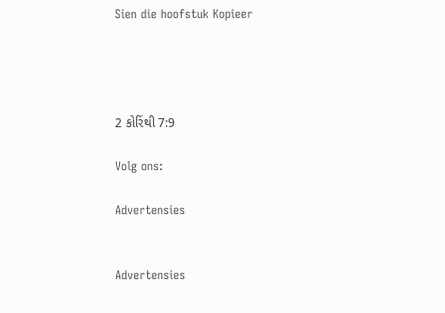Sien die hoofstuk Kopieer




2 કોરિંથી 7:9

Volg ons:

Advertensies


Advertensies